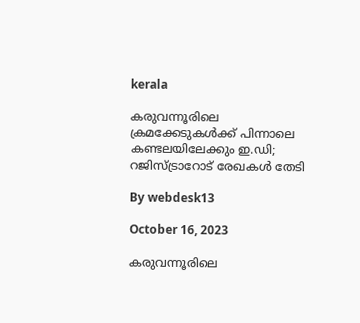kerala

കരുവന്നൂരിലെ ക്രമക്കേടുകള്‍ക്ക് പിന്നാലെ കണ്ടലയിലേക്കും ഇ.ഡി; റജിസ്ട്രാറോട് രേഖകള്‍ തേടി

By webdesk13

October 16, 2023

കരുവന്നൂരിലെ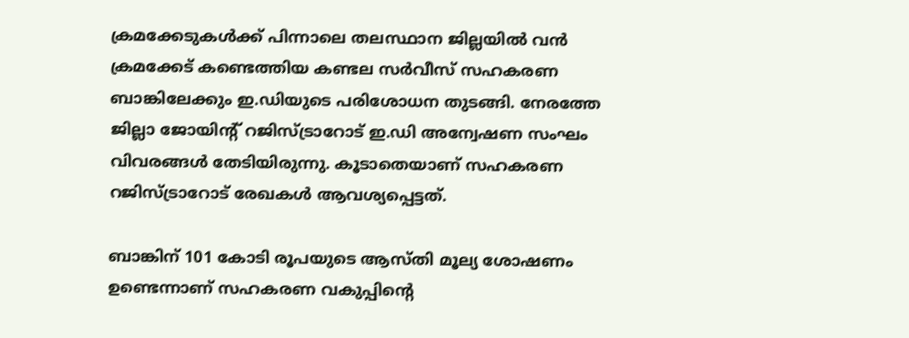ക്രമക്കേടുകള്‍ക്ക് പിന്നാലെ തലസ്ഥാന ജില്ലയില്‍ വന്‍ ക്രമക്കേട് കണ്ടെത്തിയ കണ്ടല സര്‍വീസ് സഹകരണ ബാങ്കിലേക്കും ഇ.ഡിയുടെ പരിശോധന തുടങ്ങി. നേരത്തേ ജില്ലാ ജോയിന്റ് റജിസ്ട്രാറോട് ഇ.ഡി അന്വേഷണ സംഘം വിവരങ്ങള്‍ തേടിയിരുന്നു. കൂടാതെയാണ് സഹകരണ റജിസ്ട്രാറോട് രേഖകള്‍ ആവശ്യപ്പെട്ടത്.

ബാങ്കിന് 101 കോടി രൂപയുടെ ആസ്തി മൂല്യ ശോഷണം ഉണ്ടെന്നാണ് സഹകരണ വകുപ്പിന്റെ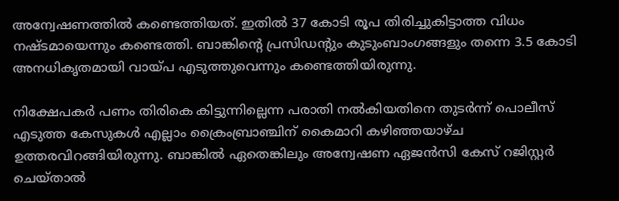അന്വേഷണത്തില്‍ കണ്ടെത്തിയത്. ഇതില്‍ 37 കോടി രൂപ തിരിച്ചുകിട്ടാത്ത വിധം നഷ്ടമായെന്നും കണ്ടെത്തി. ബാങ്കിന്റെ പ്രസിഡന്റും കുടുംബാംഗങ്ങളും തന്നെ 3.5 കോടി അനധികൃതമായി വായ്പ എടുത്തുവെന്നും കണ്ടെത്തിയിരുന്നു.

നിക്ഷേപകര്‍ പണം തിരികെ കിട്ടുന്നില്ലെന്ന പരാതി നല്‍കിയതിനെ തുടര്‍ന്ന് പൊലീസ് എടുത്ത കേസുകള്‍ എല്ലാം ക്രൈംബ്രാഞ്ചിന് കൈമാറി കഴിഞ്ഞയാഴ്ച ഉത്തരവിറങ്ങിയിരുന്നു. ബാങ്കില്‍ ഏതെങ്കിലും അന്വേഷണ ഏജന്‍സി കേസ് റജിസ്റ്റര്‍ ചെയ്താല്‍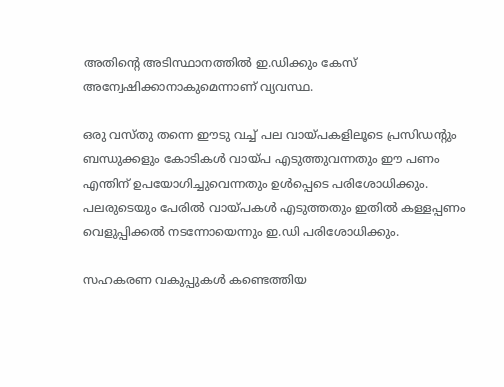അതിന്റെ അടിസ്ഥാനത്തില്‍ ഇ.ഡിക്കും കേസ് അന്വേഷിക്കാനാകുമെന്നാണ് വ്യവസ്ഥ.

ഒരു വസ്തു തന്നെ ഈടു വച്ച് പല വായ്പകളിലൂടെ പ്രസിഡന്റും ബന്ധുക്കളും കോടികള്‍ വായ്പ എടുത്തുവന്നതും ഈ പണം എന്തിന് ഉപയോഗിച്ചുവെന്നതും ഉള്‍പ്പെടെ പരിശോധിക്കും. പലരുടെയും പേരില്‍ വായ്പകള്‍ എടുത്തതും ഇതില്‍ കള്ളപ്പണം വെളുപ്പിക്കല്‍ നടന്നോയെന്നും ഇ.ഡി പരിശോധിക്കും.

സഹകരണ വകുപ്പുകള്‍ കണ്ടെത്തിയ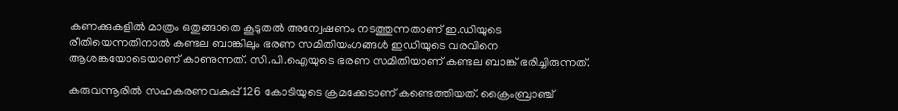കണക്കുകളില്‍ മാത്രം ഒതുങ്ങാതെ കൂടുതല്‍ അന്വേഷണം നടത്തുന്നതാണ് ഇ.ഡിയുടെ രീതിയെന്നതിനാല്‍ കണ്ടല ബാങ്കിലും ഭരണ സമിതിയംഗങ്ങള്‍ ഇഡിയുടെ വരവിനെ ആശങ്കയോടെയാണ് കാണുന്നത്. സി.പി.ഐയുടെ ഭരണ സമിതിയാണ് കണ്ടല ബാങ്ക് ഭരിച്ചിരുന്നത്.

കരുവന്നൂരില്‍ സഹകരണവകുപ്പ് 126 കോടിയുടെ ക്രമക്കേടാണ് കണ്ടെത്തിയത്. ക്രൈംബ്രാഞ്ച്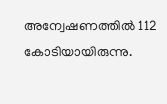അന്വേഷണത്തില്‍ 112 കോടിയായിരുന്നു.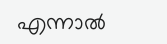എന്നാല്‍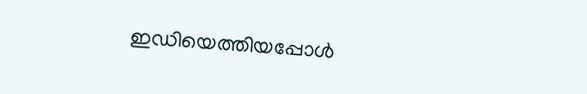ഇഡിയെത്തിയപ്പോള്‍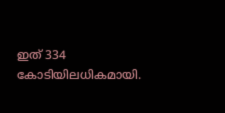ഇത് 334 കോടിയിലധികമായി.